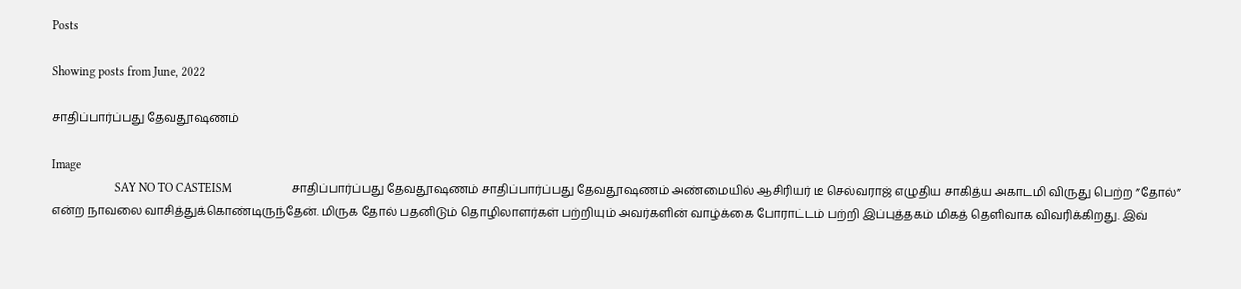Posts

Showing posts from June, 2022

சாதிப்பார்ப்பது தேவதூஷணம்

Image
                     SAY NO TO CASTEISM                    சாதிப்பார்ப்பது தேவதூஷணம் சாதிப்பார்ப்பது தேவதூஷணம் அண்மையில் ஆசிரியர் டீ செல்வராஜ் எழுதிய சாகித்ய அகாடமி விருது பெற்ற ”தோல்” என்ற நாவலை வாசித்துக்கொண்டிருந்தேன். மிருக தோல் பதனிடும் தொழிலாளர்கள் பற்றியும் அவர்களின் வாழ்க்கை போராட்டம் பற்றி இப்புத்தகம் மிகத் தெளிவாக விவரிக்கிறது. இவ்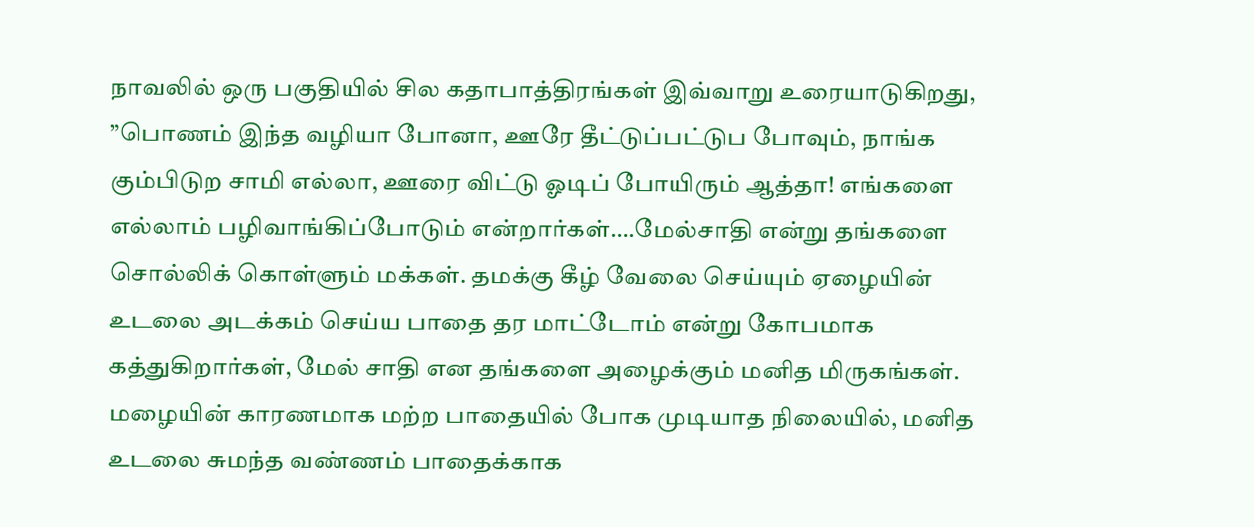நாவலில் ஒரு பகுதியில் சில கதாபாத்திரங்கள் இவ்வாறு உரையாடுகிறது, ”பொணம் இந்த வழியா போனா, ஊரே தீட்டுப்பட்டுப போவும், நாங்க கும்பிடுற சாமி எல்லா, ஊரை விட்டு ஓடிப் போயிரும் ஆத்தா! எங்களை எல்லாம் பழிவாங்கிப்போடும் என்றார்கள்….மேல்சாதி என்று தங்களை சொல்லிக் கொள்ளும் மக்கள். தமக்கு கீழ் வேலை செய்யும் ஏழையின் உடலை அடக்கம் செய்ய பாதை தர மாட்டோம் என்று கோபமாக கத்துகிறார்கள், மேல் சாதி என தங்களை அழைக்கும் மனித மிருகங்கள். மழையின் காரணமாக மற்ற பாதையில் போக முடியாத நிலையில், மனித உடலை சுமந்த வண்ணம் பாதைக்காக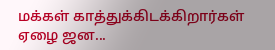மக்கள் காத்துக்கிடக்கிறார்கள் ஏழை ஜன...